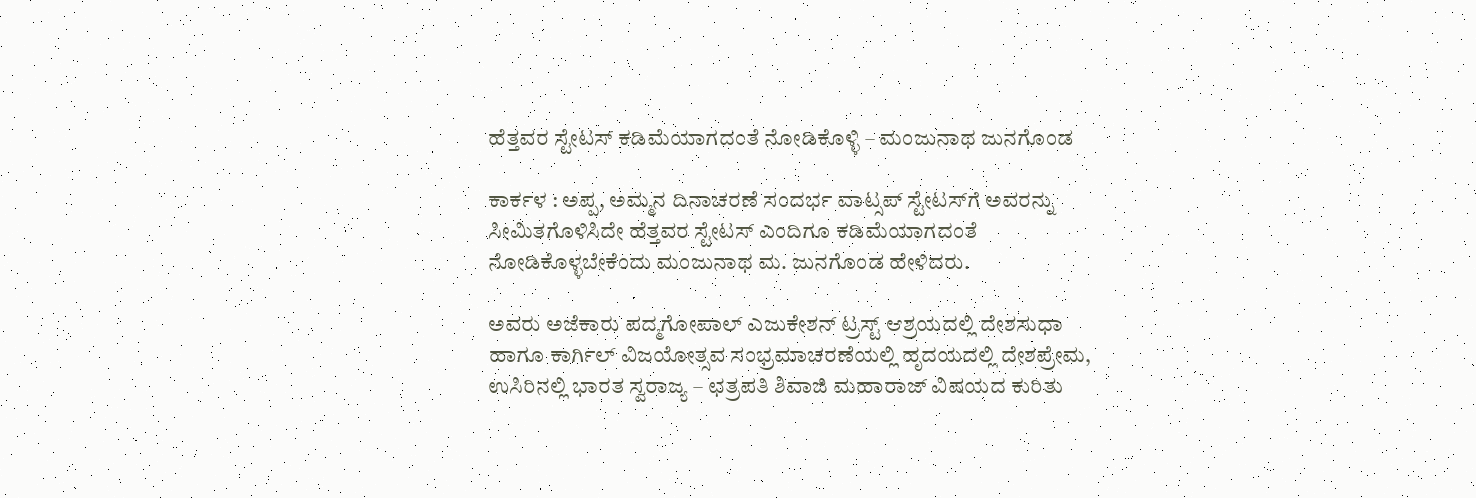ಹೆತ್ತವರ ಸ್ಟೇಟಸ್‌ ಕಡಿಮೆಯಾಗದಂತೆ ನೋಡಿಕೊಳ್ಳಿ – ಮಂಜುನಾಥ ಜುನಗೊಂಡ

ಕಾರ್ಕಳ : ಅಪ್ಪ, ಅಮ್ಮನ ದಿನಾಚರಣೆ ಸಂದರ್ಭ ವಾಟ್ಸಪ್‌ ಸ್ಟೇಟಸ್‌ಗೆ ಅವರನ್ನು ಸೀಮಿತಗೊಳಿಸಿದೇ ಹೆತ್ತವರ ಸ್ಟೇಟಸ್‌ ಎಂದಿಗೂ ಕಡಿಮೆಯಾಗದಂತೆ ನೋಡಿಕೊಳ್ಳಬೇಕೆಂದು ಮಂಜುನಾಥ ಮ. ಜುನಗೊಂಡ ಹೇಳಿದರು.

ಅವರು ಅಜೆಕಾರು ಪದ್ಮಗೋಪಾಲ್ ಎಜುಕೇಶನ್ ಟ್ರಸ್ಟ್ ಆಶ್ರಯದಲ್ಲಿ ದೇಶಸುಧಾ ಹಾಗೂ ಕಾರ್ಗಿಲ್ ವಿಜಯೋತ್ಸವ ಸಂಭ್ರಮಾಚರಣೆಯಲ್ಲಿ ಹೃದಯದಲ್ಲಿ ದೇಶಪ್ರೇಮ, ಉಸಿರಿನಲ್ಲಿ ಭಾರತ ಸ್ವರಾಜ್ಯ – ಛತ್ರಪತಿ ಶಿವಾಜಿ ಮಹಾರಾಜ್ ವಿಷಯದ ಕುರಿತು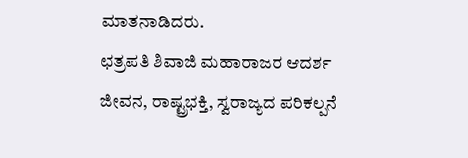ಮಾತನಾಡಿದರು.
ಛತ್ರಪತಿ ಶಿವಾಜಿ ಮಹಾರಾಜರ ಆದರ್ಶ ಜೀವನ, ರಾಷ್ಟ್ರಭಕ್ತಿ, ಸ್ವರಾಜ್ಯದ ಪರಿಕಲ್ಪನೆ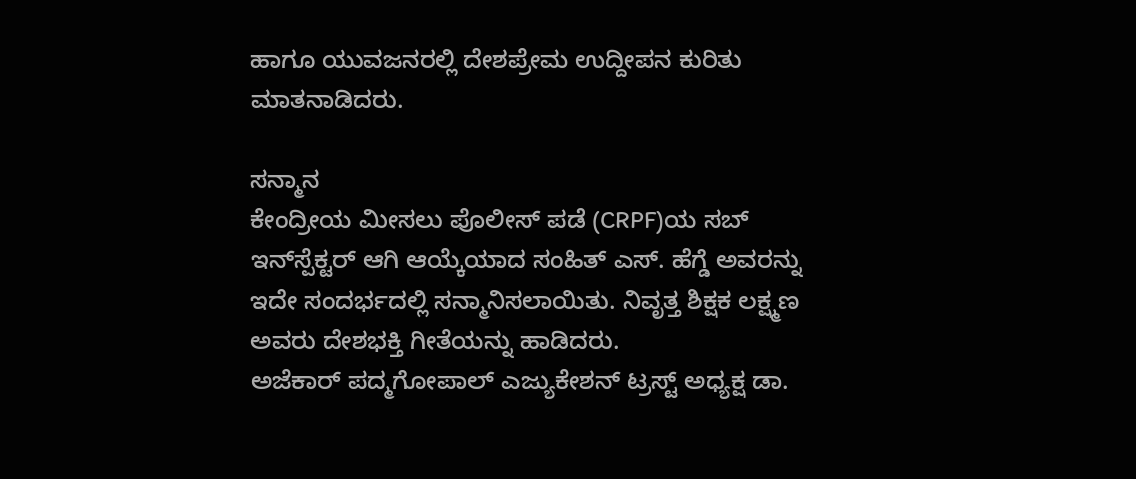ಹಾಗೂ ಯುವಜನರಲ್ಲಿ ದೇಶಪ್ರೇಮ ಉದ್ದೀಪನ ಕುರಿತು ಮಾತನಾಡಿದರು.

ಸನ್ಮಾನ
ಕೇಂದ್ರೀಯ ಮೀಸಲು ಪೊಲೀಸ್ ಪಡೆ (CRPF)ಯ ಸಬ್ ಇನ್‌ಸ್ಪೆಕ್ಟರ್ ಆಗಿ ಆಯ್ಕೆಯಾದ ಸಂಹಿತ್ ಎಸ್. ಹೆಗ್ಡೆ ಅವರನ್ನು ಇದೇ ಸಂದರ್ಭದಲ್ಲಿ ಸನ್ಮಾನಿಸಲಾಯಿತು. ನಿವೃತ್ತ ಶಿಕ್ಷಕ ಲಕ್ಷ್ಮಣ ಅವರು ದೇಶಭಕ್ತಿ ಗೀತೆಯನ್ನು ಹಾಡಿದರು.
ಅಜೆಕಾರ್ ಪದ್ಮಗೋಪಾಲ್ ಎಜ್ಯುಕೇಶನ್ ಟ್ರಸ್ಟ್‌ ಅಧ್ಯಕ್ಷ ಡಾ.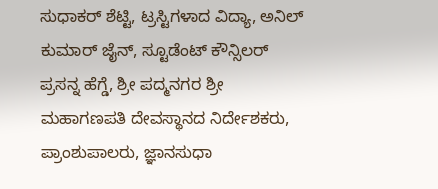ಸುಧಾಕರ್ ಶೆಟ್ಟಿ, ಟ್ರಸ್ಟಿಗಳಾದ ವಿದ್ಯಾ, ಅನಿಲ್ ಕುಮಾರ್ ಜೈನ್, ಸ್ಟೂಡೆಂಟ್ ಕೌನ್ಸಿಲರ್ ಪ್ರಸನ್ನ ಹೆಗ್ಡೆ, ಶ್ರೀ ಪದ್ಮನಗರ ಶ್ರೀ ಮಹಾಗಣಪತಿ ದೇವಸ್ಥಾನದ ನಿರ್ದೇಶಕರು, ಪ್ರಾಂಶುಪಾಲರು, ಜ್ಞಾನಸುಧಾ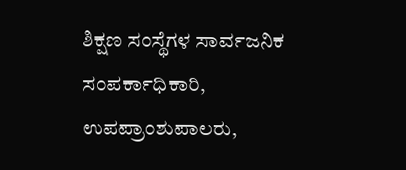ಶಿಕ್ಷಣ ಸಂಸ್ಥೆಗಳ ಸಾರ್ವಜನಿಕ ಸಂಪರ್ಕಾಧಿಕಾರಿ, ಉಪಪ್ರಾಂಶುಪಾಲರು,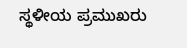ಸ್ಥಳೀಯ ಪ್ರಮುಖರು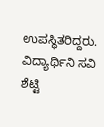ಉಪಸ್ಥಿತರಿದ್ದರು. ವಿದ್ಯಾರ್ಥಿನಿ ಸವಿ ಶೆಟ್ಟಿ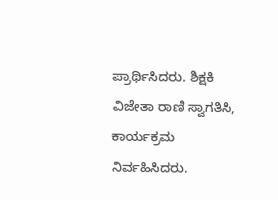ಪ್ರಾರ್ಥಿಸಿದರು. ಶಿಕ್ಷಕಿ ವಿಜೇತಾ ರಾಣಿ ಸ್ವಾಗತಿಸಿ, ಕಾರ್ಯಕ್ರಮ ನಿರ್ವಹಿಸಿದರು.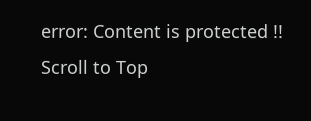error: Content is protected !!
Scroll to Top